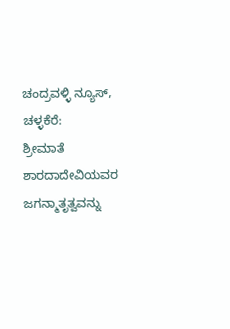ಚಂದ್ರವಳ್ಳಿ ನ್ಯೂಸ್, ಚಳ್ಳಕೆರೆ:
ಶ್ರೀಮಾತೆ ಶಾರದಾದೇವಿಯವರ ಜಗನ್ಮಾತೃತ್ವವನ್ನು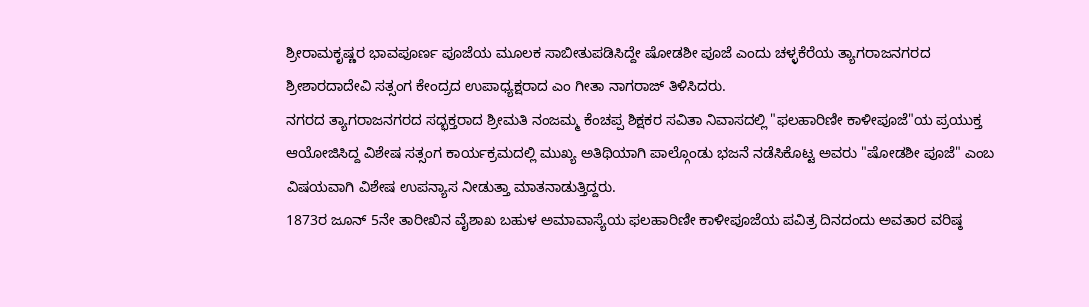ಶ್ರೀರಾಮಕೃಷ್ಣರ ಭಾವಪೂರ್ಣ ಪೂಜೆಯ ಮೂಲಕ ಸಾಬೀತುಪಡಿಸಿದ್ದೇ ಷೋಡಶೀ ಪೂಜೆ ಎಂದು ಚಳ್ಳಕೆರೆಯ ತ್ಯಾಗರಾಜನಗರದ ಶ್ರೀಶಾರದಾದೇವಿ ಸತ್ಸಂಗ ಕೇಂದ್ರದ ಉಪಾಧ್ಯಕ್ಷರಾದ ಎಂ ಗೀತಾ ನಾಗರಾಜ್ ತಿಳಿಸಿದರು.
ನಗರದ ತ್ಯಾಗರಾಜನಗರದ ಸದ್ಭಕ್ತರಾದ ಶ್ರೀಮತಿ ನಂಜಮ್ಮ ಕೆಂಚಪ್ಪ ಶಿಕ್ಷಕರ ಸವಿತಾ ನಿವಾಸದಲ್ಲಿ "ಫಲಹಾರಿಣೀ ಕಾಳೀಪೂಜೆ"ಯ ಪ್ರಯುಕ್ತ ಆಯೋಜಿಸಿದ್ದ ವಿಶೇಷ ಸತ್ಸಂಗ ಕಾರ್ಯಕ್ರಮದಲ್ಲಿ ಮುಖ್ಯ ಅತಿಥಿಯಾಗಿ ಪಾಲ್ಗೊಂಡು ಭಜನೆ ನಡೆಸಿಕೊಟ್ಟ ಅವರು "ಷೋಡಶೀ ಪೂಜೆ" ಎಂಬ ವಿಷಯವಾಗಿ ವಿಶೇಷ ಉಪನ್ಯಾಸ ನೀಡುತ್ತಾ ಮಾತನಾಡುತ್ತಿದ್ದರು.
1873ರ ಜೂನ್ 5ನೇ ತಾರೀಖಿನ ವೈಶಾಖ ಬಹುಳ ಅಮಾವಾಸ್ಯೆಯ ಫಲಹಾರಿಣೀ ಕಾಳೀಪೂಜೆಯ ಪವಿತ್ರ ದಿನದಂದು ಅವತಾರ ವರಿಷ್ಠ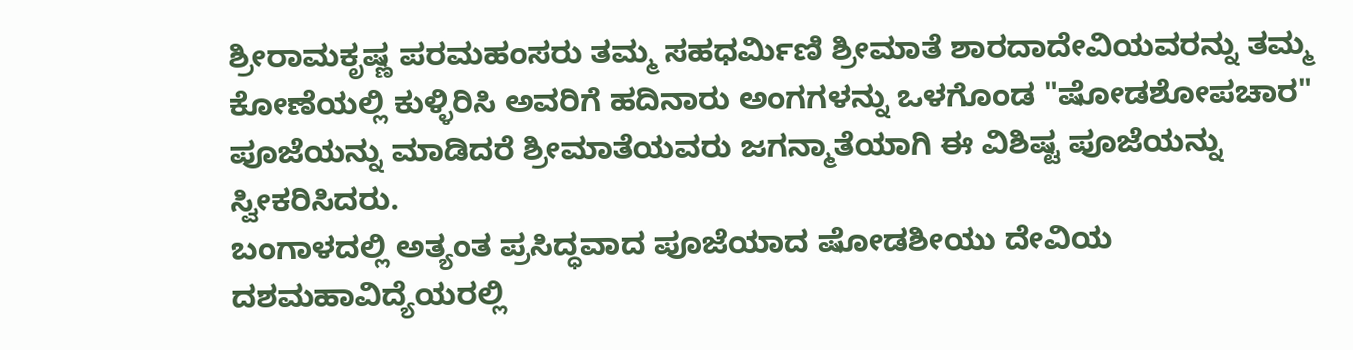ಶ್ರೀರಾಮಕೃಷ್ಣ ಪರಮಹಂಸರು ತಮ್ಮ ಸಹಧರ್ಮಿಣಿ ಶ್ರೀಮಾತೆ ಶಾರದಾದೇವಿಯವರನ್ನು ತಮ್ಮ ಕೋಣೆಯಲ್ಲಿ ಕುಳ್ಳಿರಿಸಿ ಅವರಿಗೆ ಹದಿನಾರು ಅಂಗಗಳನ್ನು ಒಳಗೊಂಡ "ಷೋಡಶೋಪಚಾರ" ಪೂಜೆಯನ್ನು ಮಾಡಿದರೆ ಶ್ರೀಮಾತೆಯವರು ಜಗನ್ಮಾತೆಯಾಗಿ ಈ ವಿಶಿಷ್ಟ ಪೂಜೆಯನ್ನು ಸ್ವೀಕರಿಸಿದರು.
ಬಂಗಾಳದಲ್ಲಿ ಅತ್ಯಂತ ಪ್ರಸಿದ್ಧವಾದ ಪೂಜೆಯಾದ ಷೋಡಶೀಯು ದೇವಿಯ ದಶಮಹಾವಿದ್ಯೆಯರಲ್ಲಿ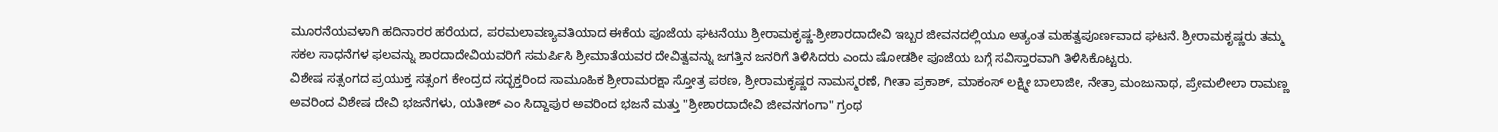ಮೂರನೆಯವಳಾಗಿ ಹದಿನಾರರ ಹರೆಯದ, ಪರಮಲಾವಣ್ಯವತಿಯಾದ ಈಕೆಯ ಪೂಜೆಯ ಘಟನೆಯು ಶ್ರೀರಾಮಕೃಷ್ಣ-ಶ್ರೀಶಾರದಾದೇವಿ ಇಬ್ಬರ ಜೀವನದಲ್ಲಿಯೂ ಅತ್ಯಂತ ಮಹತ್ವಪೂರ್ಣವಾದ ಘಟನೆ. ಶ್ರೀರಾಮಕೃಷ್ಣರು ತಮ್ಮ ಸಕಲ ಸಾಧನೆಗಳ ಫಲವನ್ನು ಶಾರದಾದೇವಿಯವರಿಗೆ ಸಮರ್ಪಿಸಿ ಶ್ರೀಮಾತೆಯವರ ದೇವಿತ್ವವನ್ನು ಜಗತ್ತಿನ ಜನರಿಗೆ ತಿಳಿಸಿದರು ಎಂದು ಷೋಡಶೀ ಪೂಜೆಯ ಬಗ್ಗೆ ಸವಿಸ್ತಾರವಾಗಿ ತಿಳಿಸಿಕೊಟ್ಟರು.
ವಿಶೇಷ ಸತ್ಸಂಗದ ಪ್ರಯುಕ್ತ ಸತ್ಸಂಗ ಕೇಂದ್ರದ ಸದ್ಭಕ್ತರಿಂದ ಸಾಮೂಹಿಕ ಶ್ರೀರಾಮರಕ್ಷಾ ಸ್ತೋತ್ರ ಪಠಣ, ಶ್ರೀರಾಮಕೃಷ್ಣರ ನಾಮಸ್ಮರಣೆ, ಗೀತಾ ಪ್ರಕಾಶ್, ಮಾಕಂಸ್ ಲಕ್ಷ್ಮೀ ಬಾಲಾಜೀ, ನೇತ್ರಾ ಮಂಜುನಾಥ, ಪ್ರೇಮಲೀಲಾ ರಾಮಣ್ಣ ಅವರಿಂದ ವಿಶೇಷ ದೇವಿ ಭಜನೆಗಳು, ಯತೀಶ್ ಎಂ ಸಿದ್ದಾಪುರ ಅವರಿಂದ ಭಜನೆ ಮತ್ತು "ಶ್ರೀಶಾರದಾದೇವಿ ಜೀವನಗಂಗಾ" ಗ್ರಂಥ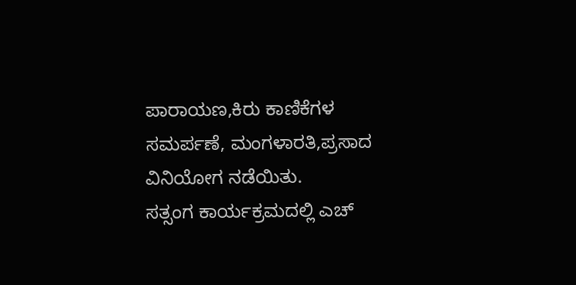ಪಾರಾಯಣ,ಕಿರು ಕಾಣಿಕೆಗಳ ಸಮರ್ಪಣೆ, ಮಂಗಳಾರತಿ,ಪ್ರಸಾದ ವಿನಿಯೋಗ ನಡೆಯಿತು.
ಸತ್ಸಂಗ ಕಾರ್ಯಕ್ರಮದಲ್ಲಿ ಎಚ್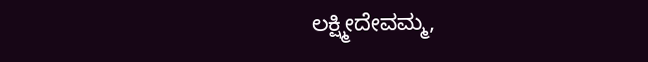ಲಕ್ಷ್ಮೀದೇವಮ್ಮ,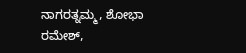ನಾಗರತ್ನಮ್ಮ, ಶೋಭಾ ರಮೇಶ್,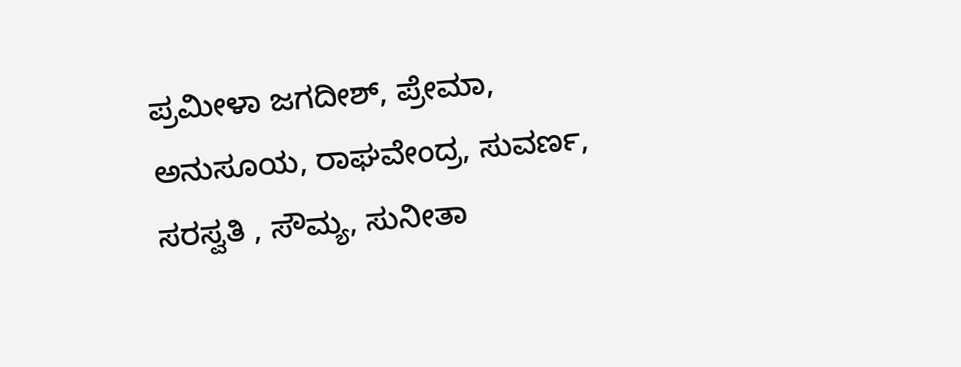ಪ್ರಮೀಳಾ ಜಗದೀಶ್, ಪ್ರೇಮಾ, ಅನುಸೂಯ, ರಾಘವೇಂದ್ರ, ಸುವರ್ಣ, ಸರಸ್ವತಿ , ಸೌಮ್ಯ, ಸುನೀತಾ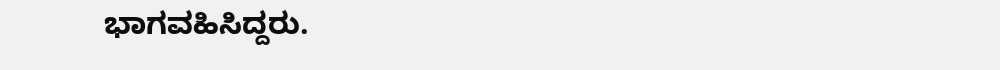ಭಾಗವಹಿಸಿದ್ದರು.